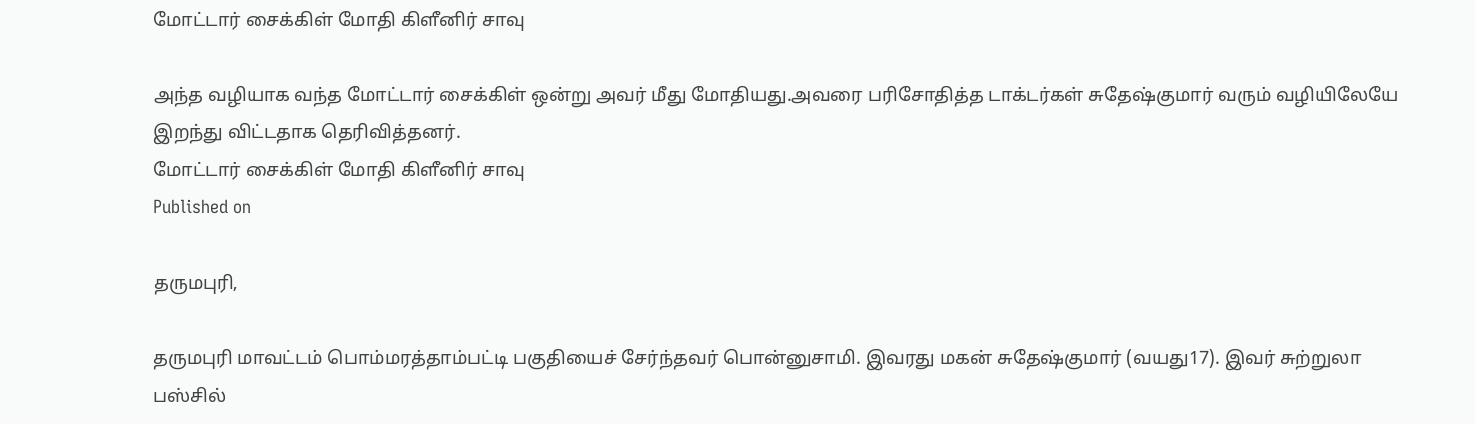மோட்டார் சைக்கிள் மோதி கிளீனிர் சாவு

அந்த வழியாக வந்த மோட்டார் சைக்கிள் ஒன்று அவர் மீது மோதியது.அவரை பரிசோதித்த டாக்டர்கள் சுதேஷ்குமார் வரும் வழியிலேயே இறந்து விட்டதாக தெரிவித்தனர்.
மோட்டார் சைக்கிள் மோதி கிளீனிர் சாவு
Published on

தருமபுரி,

தருமபுரி மாவட்டம் பொம்மரத்தாம்பட்டி பகுதியைச் சேர்ந்தவர் பொன்னுசாமி. இவரது மகன் சுதேஷ்குமார் (வயது17). இவர் சுற்றுலா பஸ்சில்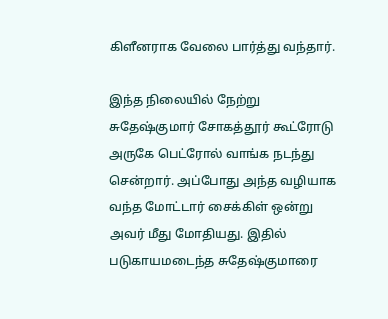கிளீனராக வேலை பார்த்து வந்தார்.

இந்த நிலையில் நேற்று சுதேஷ்குமார் சோகத்தூர் கூட்ரோடு அருகே பெட்ரோல் வாங்க நடந்து சென்றார். அப்போது அந்த வழியாக வந்த மோட்டார் சைக்கிள் ஒன்று அவர் மீது மோதியது. இதில் படுகாயமடைந்த சுதேஷ்குமாரை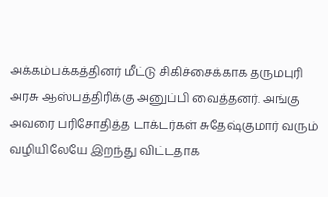அக்கம்பக்கத்தினர் மீட்டு சிகிச்சைக்காக தருமபுரி அரசு ஆஸ்பத்திரிக்கு அனுப்பி வைத்தனர். அங்கு அவரை பரிசோதித்த டாக்டர்கள் சுதேஷ்குமார் வரும் வழியிலேயே இறந்து விட்டதாக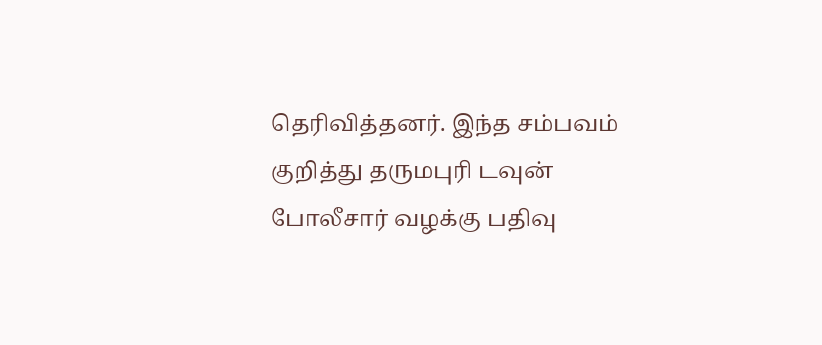தெரிவித்தனர். இந்த சம்பவம் குறித்து தருமபுரி டவுன் போலீசார் வழக்கு பதிவு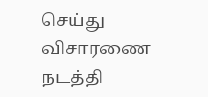செய்து விசாரணை நடத்தி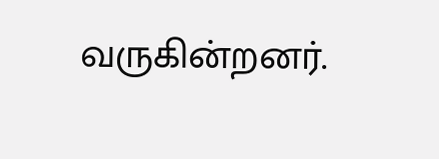வருகின்றனர்.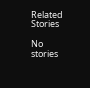Related Stories

No stories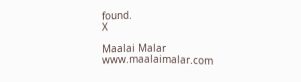found.
X

Maalai Malar
www.maalaimalar.com